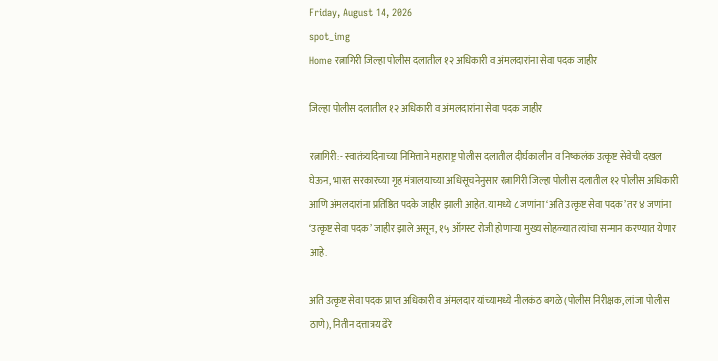Friday, August 14, 2026
spot_img
Home रत्नागिरी जिल्हा पोलीस दलातील १२ अधिकारी व अंमलदारांना सेवा पदक जाहीर

जिल्हा पोलीस दलातील १२ अधिकारी व अंमलदारांना सेवा पदक जाहीर

रत्नागिरी:- स्वातंत्र्यदिनाच्या निमित्ताने महाराष्ट्र पोलीस दलातील दीर्घकालीन व निष्कलंक उत्कृष्ट सेवेची दखल घेऊन, भारत सरकारच्या गृह मंत्रालयाच्या अधिसूचनेनुसार रत्नागिरी जिल्हा पोलीस दलातील १२ पोलीस अधिकारी आणि अंमलदारांना प्रतिष्ठित पदके जाहीर झाली आहेत. यामध्ये ८ जणांना ‘अति उत्कृष्ट सेवा पदक’ तर ४ जणांना ‘उत्कृष्ट सेवा पदक’ जाहीर झाले असून, १५ ऑगस्ट रोजी होणाऱ्या मुख्य सोहळ्यात त्यांचा सन्मान करण्यात येणार आहे.

अति उत्कृष्ट सेवा पदक प्राप्त अधिकारी व अंमलदार यांच्यामध्ये नीलकंठ बगळे (पोलीस निरीक्षक, लांजा पोलीस ठाणे), नितीन दत्तात्रय ढेरे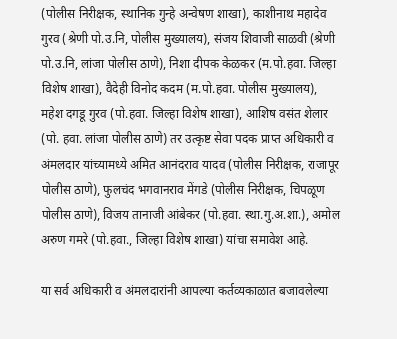(पोलीस निरीक्षक, स्थानिक गुन्हे अन्वेषण शाखा), काशीनाथ महादेव गुरव (श्रेणी पो.उ.नि, पोलीस मुख्यालय), संजय शिवाजी साळवी (श्रेणी पो.उ.नि, लांजा पोलीस ठाणे), निशा दीपक केळकर (म.पो.हवा. जिल्हा विशेष शाखा), वैदेही विनोद कदम (म.पो.हवा. पोलीस मुख्यालय), महेश दगडू गुरव (पो.हवा. जिल्हा विशेष शाखा), आशिष वसंत शेलार (पो. हवा. लांजा पोलीस ठाणे) तर उत्कृष्ट सेवा पदक प्राप्त अधिकारी व अंमलदार यांच्यामध्ये अमित आनंदराव यादव (पोलीस निरीक्षक, राजापूर पोलीस ठाणे), फुलचंद भगवानराव मेंगडे (पोलीस निरीक्षक, चिपळूण पोलीस ठाणे), विजय तानाजी आंबेकर (पो.हवा. स्था.गु.अ.शा.), अमोल अरुण गमरे (पो.हवा., जिल्हा विशेष शाखा) यांचा समावेश आहे.

या सर्व अधिकारी व अंमलदारांनी आपल्या कर्तव्यकाळात बजावलेल्या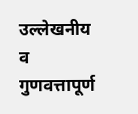उल्लेखनीय व गुणवत्तापूर्ण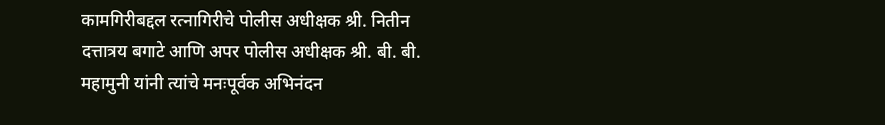कामगिरीबद्दल रत्नागिरीचे पोलीस अधीक्षक श्री. नितीन दत्तात्रय बगाटे आणि अपर पोलीस अधीक्षक श्री. बी. बी. महामुनी यांनी त्यांचे मनःपूर्वक अभिनंदन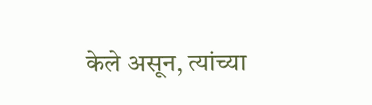केले असून, त्यांच्या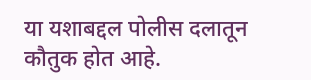या यशाबद्दल पोलीस दलातून कौतुक होत आहे.